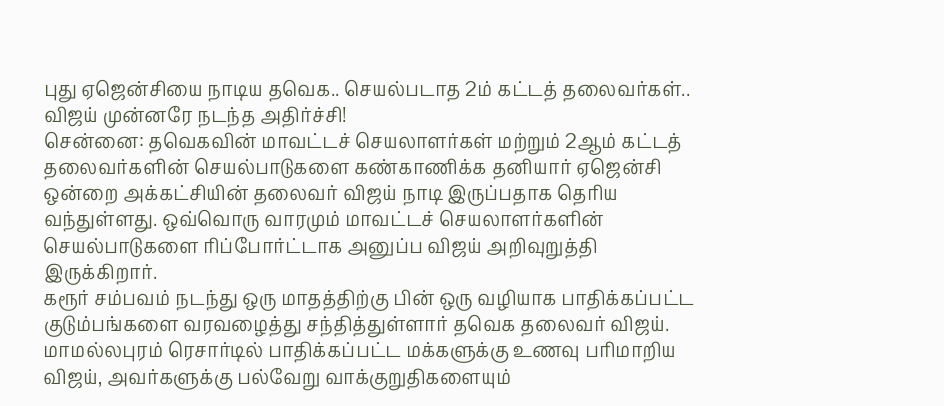புது ஏஜென்சியை நாடிய தவெக.. செயல்படாத 2ம் கட்டத் தலைவர்கள்.. விஜய் முன்னரே நடந்த அதிர்ச்சி!
சென்னை: தவெகவின் மாவட்டச் செயலாளர்கள் மற்றும் 2ஆம் கட்டத் தலைவர்களின் செயல்பாடுகளை கண்காணிக்க தனியார் ஏஜென்சி ஒன்றை அக்கட்சியின் தலைவர் விஜய் நாடி இருப்பதாக தெரிய வந்துள்ளது. ஒவ்வொரு வாரமும் மாவட்டச் செயலாளர்களின் செயல்பாடுகளை ரிப்போர்ட்டாக அனுப்ப விஜய் அறிவுறுத்தி இருக்கிறார்.
கரூர் சம்பவம் நடந்து ஒரு மாதத்திற்கு பின் ஒரு வழியாக பாதிக்கப்பட்ட குடும்பங்களை வரவழைத்து சந்தித்துள்ளார் தவெக தலைவர் விஜய். மாமல்லபுரம் ரெசார்டில் பாதிக்கப்பட்ட மக்களுக்கு உணவு பரிமாறிய விஜய், அவர்களுக்கு பல்வேறு வாக்குறுதிகளையும்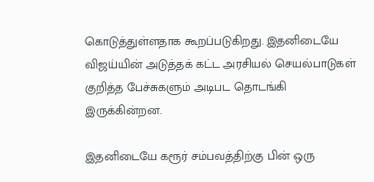கொடுத்துள்ளதாக கூறப்படுகிறது. இதனிடையே விஜய்யின் அடுத்தக் கட்ட அரசியல் செயல்பாடுகள் குறித்த பேச்சுகளும் அடிபட தொடங்கி இருக்கின்றன.

இதனிடையே கரூர் சம்பவத்திற்கு பின் ஒரு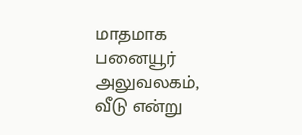மாதமாக பனையூர் அலுவலகம், வீடு என்று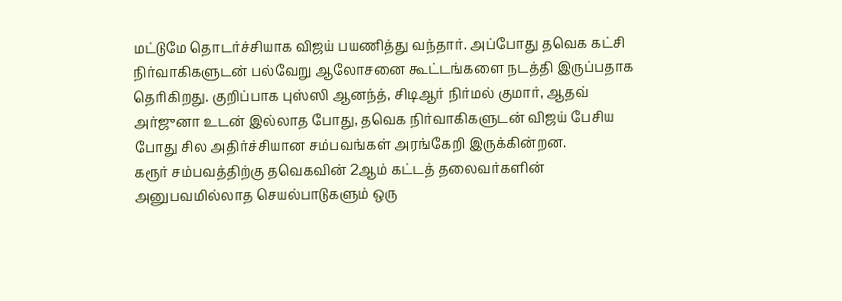மட்டுமே தொடர்ச்சியாக விஜய் பயணித்து வந்தார். அப்போது தவெக கட்சி நிர்வாகிகளுடன் பல்வேறு ஆலோசனை கூட்டங்களை நடத்தி இருப்பதாக தெரிகிறது. குறிப்பாக புஸ்ஸி ஆனந்த், சிடிஆர் நிர்மல் குமார், ஆதவ் அர்ஜுனா உடன் இல்லாத போது, தவெக நிர்வாகிகளுடன் விஜய் பேசிய போது சில அதிர்ச்சியான சம்பவங்கள் அரங்கேறி இருக்கின்றன.
கரூர் சம்பவத்திற்கு தவெகவின் 2ஆம் கட்டத் தலைவர்களின் அனுபவமில்லாத செயல்பாடுகளும் ஒரு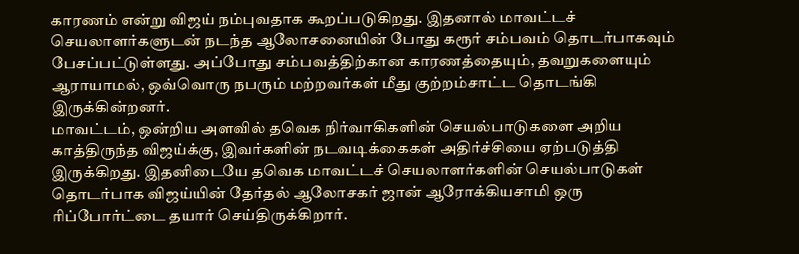காரணம் என்று விஜய் நம்புவதாக கூறப்படுகிறது. இதனால் மாவட்டச் செயலாளர்களுடன் நடந்த ஆலோசனையின் போது கரூர் சம்பவம் தொடர்பாகவும் பேசப்பட்டுள்ளது. அப்போது சம்பவத்திற்கான காரணத்தையும், தவறுகளையும் ஆராயாமல், ஒவ்வொரு நபரும் மற்றவர்கள் மீது குற்றம்சாட்ட தொடங்கி இருக்கின்றனர்.
மாவட்டம், ஒன்றிய அளவில் தவெக நிர்வாகிகளின் செயல்பாடுகளை அறிய காத்திருந்த விஜய்க்கு, இவர்களின் நடவடிக்கைகள் அதிர்ச்சியை ஏற்படுத்தி இருக்கிறது. இதனிடையே தவெக மாவட்டச் செயலாளர்களின் செயல்பாடுகள் தொடர்பாக விஜய்யின் தேர்தல் ஆலோசகர் ஜான் ஆரோக்கியசாமி ஒரு ரிப்போர்ட்டை தயார் செய்திருக்கிறார்.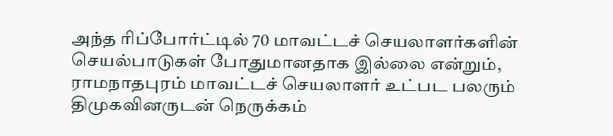அந்த ரிப்போர்ட்டில் 70 மாவட்டச் செயலாளர்களின் செயல்பாடுகள் போதுமானதாக இல்லை என்றும், ராமநாதபுரம் மாவட்டச் செயலாளர் உட்பட பலரும் திமுகவினருடன் நெருக்கம்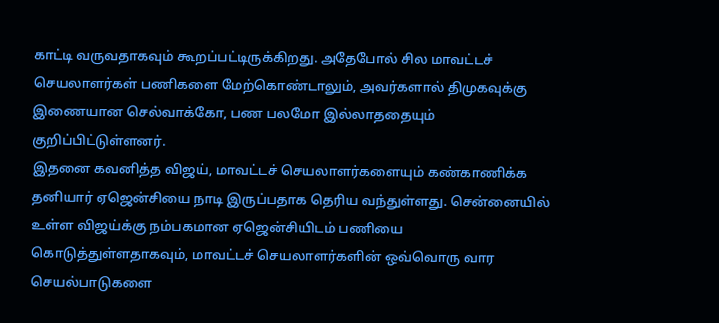காட்டி வருவதாகவும் கூறப்பட்டிருக்கிறது. அதேபோல் சில மாவட்டச் செயலாளர்கள் பணிகளை மேற்கொண்டாலும், அவர்களால் திமுகவுக்கு இணையான செல்வாக்கோ, பண பலமோ இல்லாததையும் குறிப்பிட்டுள்ளனர்.
இதனை கவனித்த விஜய், மாவட்டச் செயலாளர்களையும் கண்காணிக்க தனியார் ஏஜென்சியை நாடி இருப்பதாக தெரிய வந்துள்ளது. சென்னையில் உள்ள விஜய்க்கு நம்பகமான ஏஜென்சியிடம் பணியை கொடுத்துள்ளதாகவும், மாவட்டச் செயலாளர்களின் ஒவ்வொரு வார செயல்பாடுகளை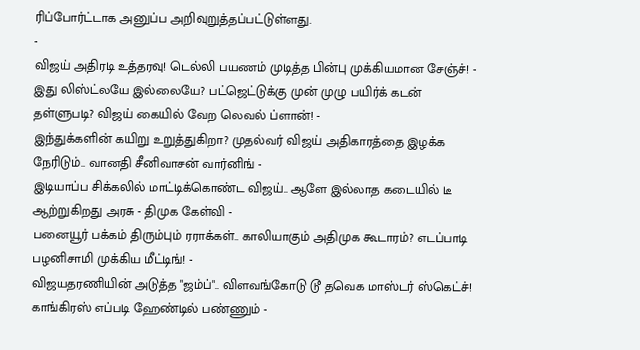ரிப்போர்ட்டாக அனுப்ப அறிவுறுத்தப்பட்டுள்ளது.
-
விஜய் அதிரடி உத்தரவு! டெல்லி பயணம் முடித்த பின்பு முக்கியமான சேஞ்ச்! -
இது லிஸ்ட்லயே இல்லையே? பட்ஜெட்டுக்கு முன் முழு பயிர்க் கடன் தள்ளுபடி? விஜய் கையில் வேற லெவல் ப்ளான்! -
இந்துக்களின் கயிறு உறுத்துகிறா? முதல்வர் விஜய் அதிகாரத்தை இழக்க நேரிடும்.. வானதி சீனிவாசன் வார்னிங் -
இடியாப்ப சிக்கலில் மாட்டிக்கொண்ட விஜய்.. ஆளே இல்லாத கடையில் டீ ஆற்றுகிறது அரசு - திமுக கேள்வி -
பனையூர் பக்கம் திரும்பும் ரராக்கள்.. காலியாகும் அதிமுக கூடாரம்? எடப்பாடி பழனிசாமி முக்கிய மீட்டிங்! -
விஜயதரணியின் அடுத்த "ஜம்ப்".. விளவங்கோடு டூ தவெக மாஸ்டர் ஸ்கெட்ச்! காங்கிரஸ் எப்படி ஹேண்டில் பண்ணும் -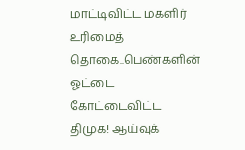மாட்டிவிட்ட மகளிர் உரிமைத் தொகை..பெண்களின் ஓட்டை கோட்டைவிட்ட திமுக! ஆய்வுக்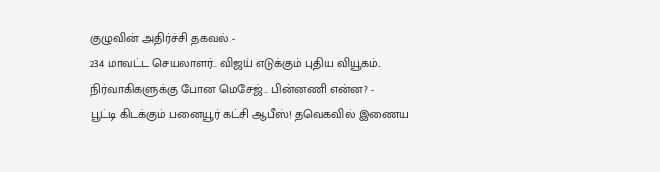குழுவின் அதிர்ச்சி தகவல் -
234 மாவட்ட செயலாளர்.. விஜய் எடுக்கும் புதிய வியூகம்.. நிர்வாகிகளுக்கு போன மெசேஜ்.. பின்னணி என்ன? -
பூட்டி கிடக்கும் பனையூர் கட்சி ஆபீஸ்! தவெகவில் இணைய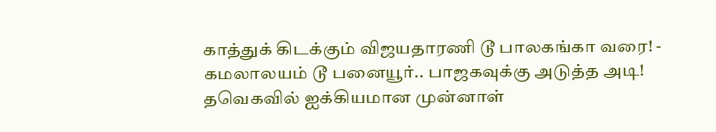காத்துக் கிடக்கும் விஜயதாரணி டூ பாலகங்கா வரை! -
கமலாலயம் டூ பனையூர்.. பாஜகவுக்கு அடுத்த அடி! தவெகவில் ஐக்கியமான முன்னாள்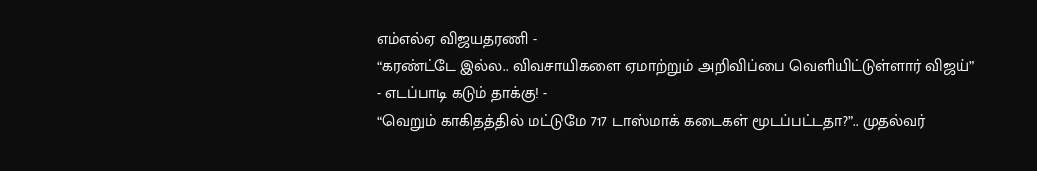எம்எல்ஏ விஜயதரணி -
“கரண்ட்டே இல்ல.. விவசாயிகளை ஏமாற்றும் அறிவிப்பை வெளியிட்டுள்ளார் விஜய்” - எடப்பாடி கடும் தாக்கு! -
“வெறும் காகிதத்தில் மட்டுமே 717 டாஸ்மாக் கடைகள் மூடப்பட்டதா?”.. முதல்வர்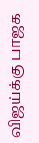விஜய்க்கு பாஜக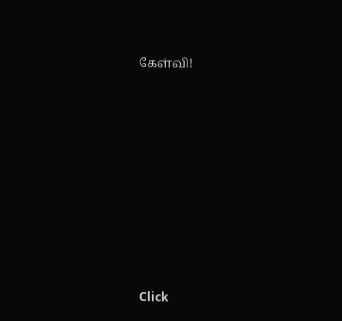கேள்வி!












Click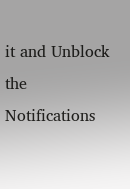it and Unblock the Notifications